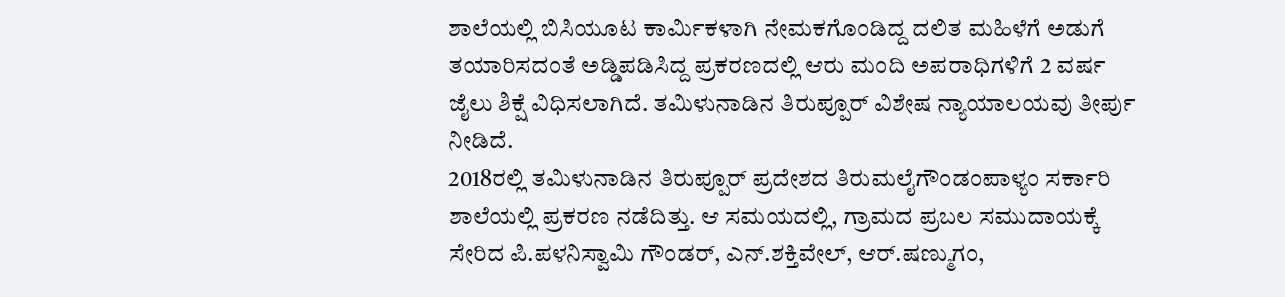ಶಾಲೆಯಲ್ಲಿ ಬಿಸಿಯೂಟ ಕಾರ್ಮಿಕಳಾಗಿ ನೇಮಕಗೊಂಡಿದ್ದ ದಲಿತ ಮಹಿಳೆಗೆ ಅಡುಗೆ ತಯಾರಿಸದಂತೆ ಅಡ್ಡಿಪಡಿಸಿದ್ದ ಪ್ರಕರಣದಲ್ಲಿ ಆರು ಮಂದಿ ಅಪರಾಧಿಗಳಿಗೆ 2 ವರ್ಷ ಜೈಲು ಶಿಕ್ಷೆ ವಿಧಿಸಲಾಗಿದೆ. ತಮಿಳುನಾಡಿನ ತಿರುಪ್ಪೂರ್ ವಿಶೇಷ ನ್ಯಾಯಾಲಯವು ತೀರ್ಪು ನೀಡಿದೆ.
2018ರಲ್ಲಿ ತಮಿಳುನಾಡಿನ ತಿರುಪ್ಪೂರ್ ಪ್ರದೇಶದ ತಿರುಮಲೈಗೌಂಡಂಪಾಳ್ಯಂ ಸರ್ಕಾರಿ ಶಾಲೆಯಲ್ಲಿ ಪ್ರಕರಣ ನಡೆದಿತ್ತು. ಆ ಸಮಯದಲ್ಲಿ, ಗ್ರಾಮದ ಪ್ರಬಲ ಸಮುದಾಯಕ್ಕೆ ಸೇರಿದ ಪಿ.ಪಳನಿಸ್ವಾಮಿ ಗೌಂಡರ್, ಎನ್.ಶಕ್ತಿವೇಲ್, ಆರ್.ಷಣ್ಮುಗಂ,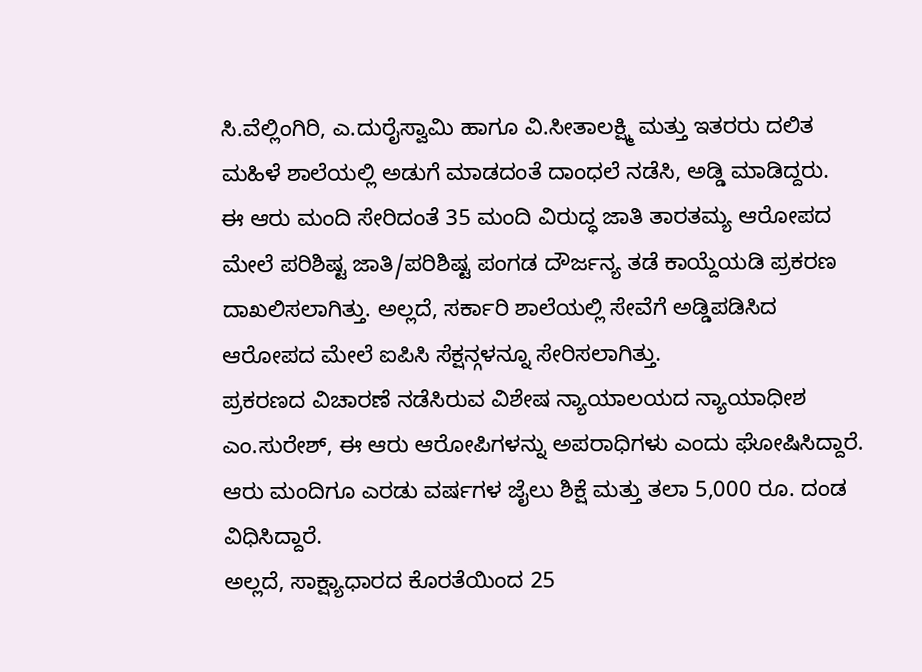ಸಿ.ವೆಲ್ಲಿಂಗಿರಿ, ಎ.ದುರೈಸ್ವಾಮಿ ಹಾಗೂ ವಿ.ಸೀತಾಲಕ್ಷ್ಮಿ ಮತ್ತು ಇತರರು ದಲಿತ ಮಹಿಳೆ ಶಾಲೆಯಲ್ಲಿ ಅಡುಗೆ ಮಾಡದಂತೆ ದಾಂಧಲೆ ನಡೆಸಿ, ಅಡ್ಡಿ ಮಾಡಿದ್ದರು.
ಈ ಆರು ಮಂದಿ ಸೇರಿದಂತೆ 35 ಮಂದಿ ವಿರುದ್ಧ ಜಾತಿ ತಾರತಮ್ಯ ಆರೋಪದ ಮೇಲೆ ಪರಿಶಿಷ್ಟ ಜಾತಿ/ಪರಿಶಿಷ್ಟ ಪಂಗಡ ದೌರ್ಜನ್ಯ ತಡೆ ಕಾಯ್ದೆಯಡಿ ಪ್ರಕರಣ ದಾಖಲಿಸಲಾಗಿತ್ತು. ಅಲ್ಲದೆ, ಸರ್ಕಾರಿ ಶಾಲೆಯಲ್ಲಿ ಸೇವೆಗೆ ಅಡ್ಡಿಪಡಿಸಿದ ಆರೋಪದ ಮೇಲೆ ಐಪಿಸಿ ಸೆಕ್ಷನ್ಗಳನ್ನೂ ಸೇರಿಸಲಾಗಿತ್ತು.
ಪ್ರಕರಣದ ವಿಚಾರಣೆ ನಡೆಸಿರುವ ವಿಶೇಷ ನ್ಯಾಯಾಲಯದ ನ್ಯಾಯಾಧೀಶ ಎಂ.ಸುರೇಶ್, ಈ ಆರು ಆರೋಪಿಗಳನ್ನು ಅಪರಾಧಿಗಳು ಎಂದು ಘೋಷಿಸಿದ್ದಾರೆ. ಆರು ಮಂದಿಗೂ ಎರಡು ವರ್ಷಗಳ ಜೈಲು ಶಿಕ್ಷೆ ಮತ್ತು ತಲಾ 5,000 ರೂ. ದಂಡ ವಿಧಿಸಿದ್ದಾರೆ.
ಅಲ್ಲದೆ, ಸಾಕ್ಷ್ಯಾಧಾರದ ಕೊರತೆಯಿಂದ 25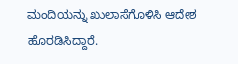ಮಂದಿಯನ್ನು ಖುಲಾಸೆಗೊಳಿಸಿ ಆದೇಶ ಹೊರಡಿಸಿದ್ದಾರೆ.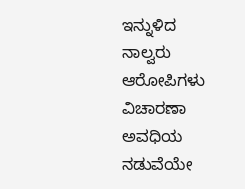ಇನ್ನುಳಿದ ನಾಲ್ವರು ಆರೋಪಿಗಳು ವಿಚಾರಣಾ ಅವಧಿಯ ನಡುವೆಯೇ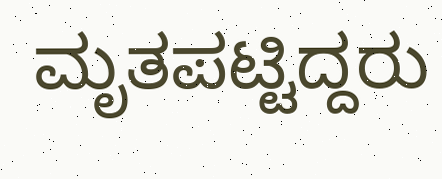ಮೃತಪಟ್ಟಿದ್ದರು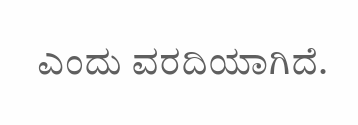ಎಂದು ವರದಿಯಾಗಿದೆ.